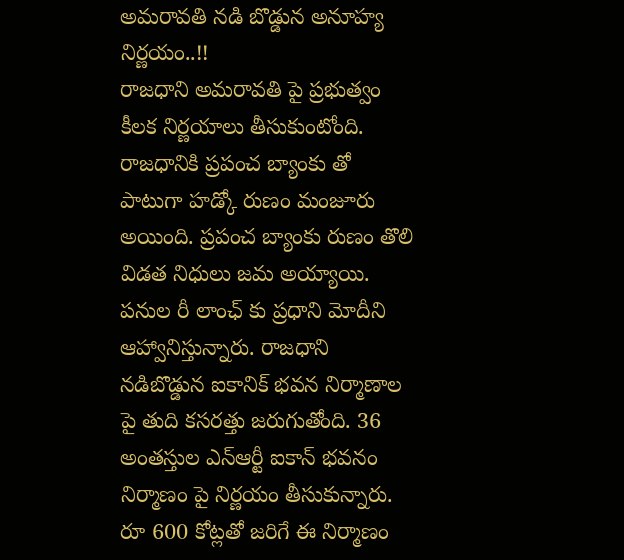అమరావతి నడి బొడ్డున అనూహ్య నిర్ణయం..!!
రాజధాని అమరావతి పై ప్రభుత్వం కీలక నిర్ణయాలు తీసుకుంటోంది. రాజధానికి ప్రపంచ బ్యాంకు తో పాటుగా హడ్కో రుణం మంజూరు అయింది. ప్రపంచ బ్యాంకు రుణం తొలి విడత నిధులు జమ అయ్యాయి. పనుల రీ లాంఛ్ కు ప్రధాని మోదీని ఆహ్వానిస్తున్నారు. రాజధాని నడిబొడ్డున ఐకానిక్ భవన నిర్మాణాల పై తుది కసరత్తు జరుగుతోంది. 36 అంతస్తుల ఎన్ఆర్టీ ఐకాన్ భవనం నిర్మాణం పై నిర్ణయం తీసుకున్నారు. రూ 600 కోట్లతో జరిగే ఈ నిర్మాణం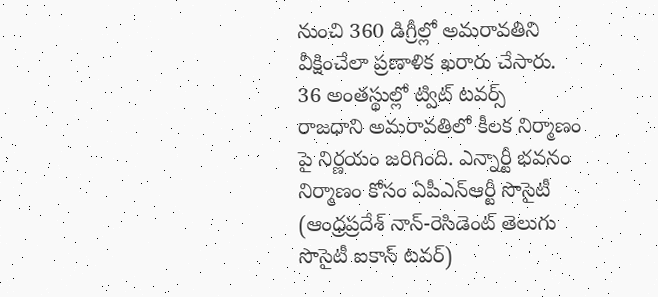నుంచి 360 డిగ్రీల్లో అమరావతిని వీక్షించేలా ప్రణాళిక ఖరారు చేసారు.
36 అంతస్థుల్లో ట్విట్ టవర్స్
రాజధాని అమరావతిలో కీలక నిర్మాణం పై నిర్ణయం జరిగింది. ఎన్నార్టీ భవనం నిర్మాణం కోసం ఏపీఎన్ఆర్టీ సొసైటీ (ఆంధ్రప్రదేశ్ నాన్-రెసిడెంట్ తెలుగు సొసైటీ ఐకాన్ టవర్)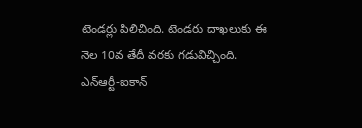టెండర్లు పిలిచింది. టెండరు దాఖలుకు ఈ నెల 10వ తేదీ వరకు గడువిచ్చింది. ఎన్ఆర్టీ-ఐకాన్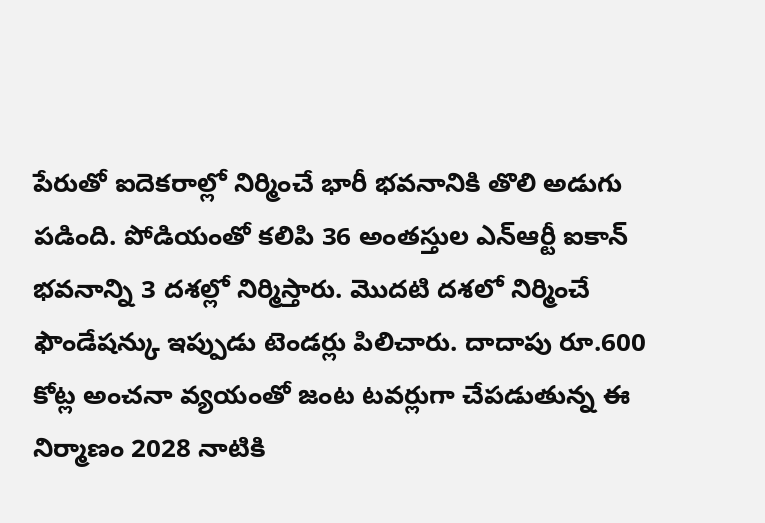పేరుతో ఐదెకరాల్లో నిర్మించే భారీ భవనానికి తొలి అడుగు పడింది. పోడియంతో కలిపి 36 అంతస్తుల ఎన్ఆర్టీ ఐకాన్ భవనాన్ని 3 దశల్లో నిర్మిస్తారు. మొదటి దశలో నిర్మించే ఫౌండేషన్కు ఇప్పుడు టెండర్లు పిలిచారు. దాదాపు రూ.600 కోట్ల అంచనా వ్యయంతో జంట టవర్లుగా చేపడుతున్న ఈ నిర్మాణం 2028 నాటికి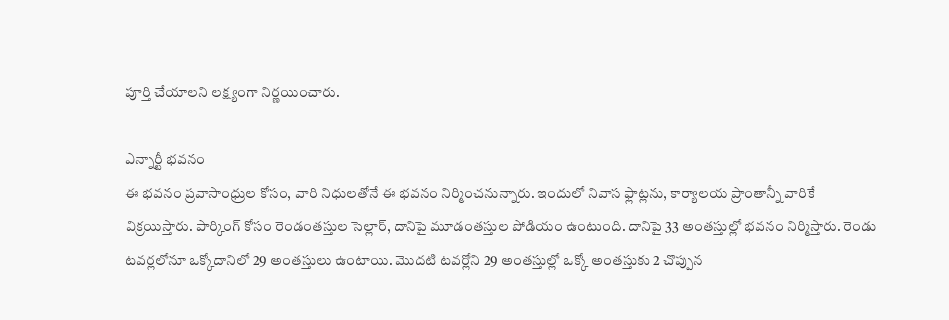పూర్తి చేయాలని లక్ష్యంగా నిర్ణయించారు.

ఎన్నార్టీ భవనం
ఈ భవనం ప్రవాసాంధ్రుల కోసం, వారి నిధులతోనే ఈ భవనం నిర్మించనున్నారు. ఇందులో నివాస ఫ్లాట్లను, కార్యాలయ ప్రాంతాన్నీ వారికే విక్రయిస్తారు. పార్కింగ్ కోసం రెండంతస్తుల సెల్లార్, దానిపై మూడంతస్తుల పోడియం ఉంటుంది. దానిపై 33 అంతస్తుల్లో భవనం నిర్మిస్తారు. రెండు టవర్లలోనూ ఒక్కోదానిలో 29 అంతస్తులు ఉంటాయి. మొదటి టవర్లోని 29 అంతస్తుల్లో ఒక్కో అంతస్తుకు 2 చొప్పున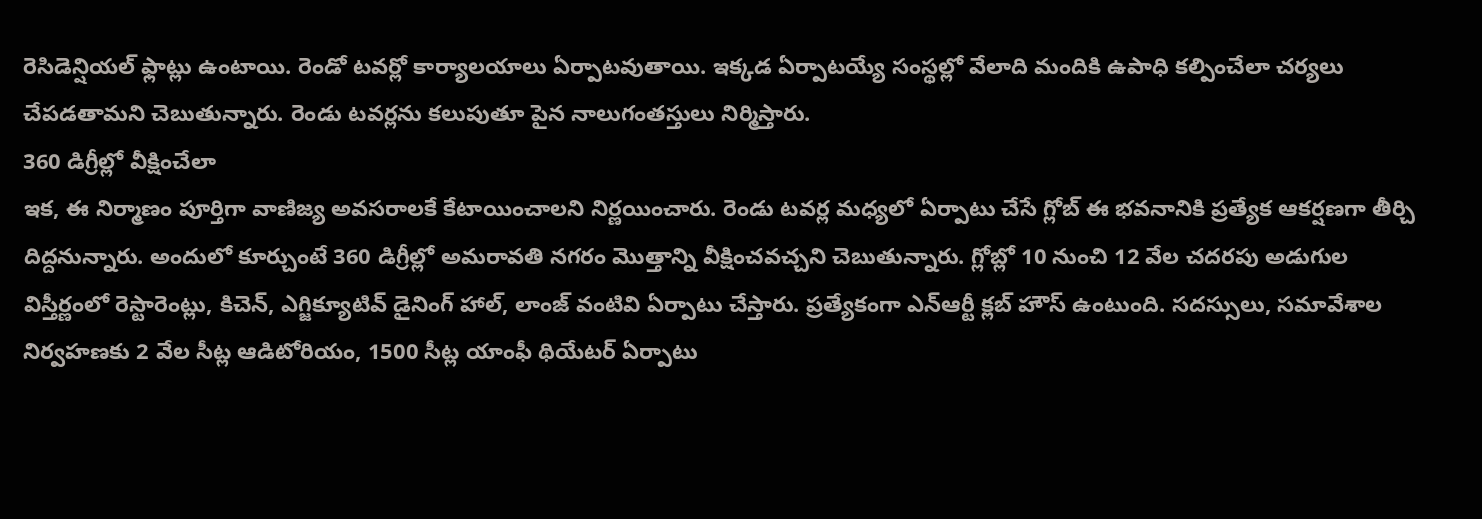రెసిడెన్షియల్ ఫ్లాట్లు ఉంటాయి. రెండో టవర్లో కార్యాలయాలు ఏర్పాటవుతాయి. ఇక్కడ ఏర్పాటయ్యే సంస్థల్లో వేలాది మందికి ఉపాధి కల్పించేలా చర్యలు చేపడతామని చెబుతున్నారు. రెండు టవర్లను కలుపుతూ పైన నాలుగంతస్తులు నిర్మిస్తారు.
360 డిగ్రీల్లో వీక్షించేలా
ఇక, ఈ నిర్మాణం పూర్తిగా వాణిజ్య అవసరాలకే కేటాయించాలని నిర్ణయించారు. రెండు టవర్ల మధ్యలో ఏర్పాటు చేసే గ్లోబ్ ఈ భవనానికి ప్రత్యేక ఆకర్షణగా తీర్చి దిద్దనున్నారు. అందులో కూర్చుంటే 360 డిగ్రీల్లో అమరావతి నగరం మొత్తాన్ని వీక్షించవచ్చని చెబుతున్నారు. గ్లోబ్లో 10 నుంచి 12 వేల చదరపు అడుగుల విస్తీర్ణంలో రెస్టారెంట్లు, కిచెన్, ఎగ్జిక్యూటివ్ డైనింగ్ హాల్, లాంజ్ వంటివి ఏర్పాటు చేస్తారు. ప్రత్యేకంగా ఎన్ఆర్టీ క్లబ్ హౌస్ ఉంటుంది. సదస్సులు, సమావేశాల నిర్వహణకు 2 వేల సీట్ల ఆడిటోరియం, 1500 సీట్ల యాంఫీ థియేటర్ ఏర్పాటు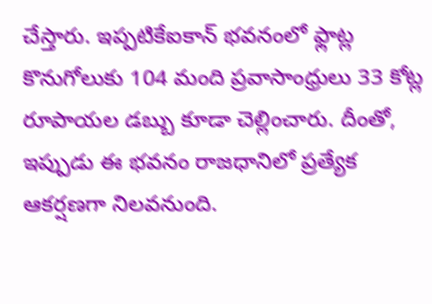చేస్తారు. ఇప్పటికేఐకాన్ భవనంలో ఫ్లాట్ల కొనుగోలుకు 104 మంది ప్రవాసాంధ్రులు 33 కోట్ల రూపాయల డబ్బు కూడా చెల్లించారు. దీంతో, ఇప్పుడు ఈ భవనం రాజధానిలో ప్రత్యేక ఆకర్షణగా నిలవనుంది.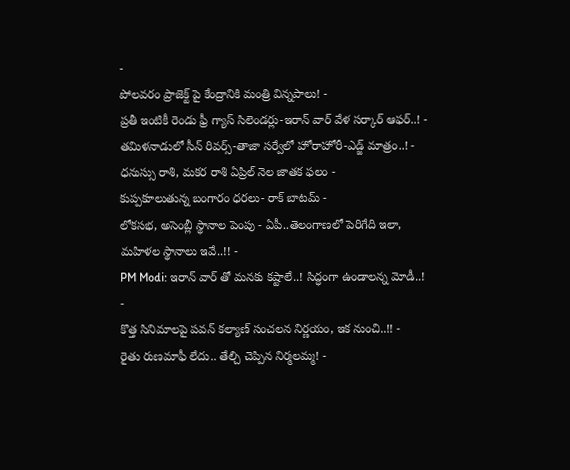-
పోలవరం ప్రాజెక్ట్ పై కేంద్రానికి మంత్రి విన్నపాలు! -
ప్రతీ ఇంటికీ రెండు ఫ్రీ గ్యాస్ సిలెండర్లు-ఇరాన్ వార్ వేళ సర్కార్ ఆఫర్..! -
తమిళనాడులో సీన్ రివర్స్-తాజా సర్వేలో హోరాహోరీ-ఎడ్జ్ మాత్రం..! -
ధనుస్సు రాశి, మకర రాశి ఏప్రిల్ నెల జాతక ఫలం -
కుప్పకూలుతున్న బంగారం ధరలు- రాక్ బాటమ్ -
లోకసభ, అసెంబ్లీ స్థానాల పెంపు - ఏపీ..తెలంగాణలో పెరిగేది ఇలా, మహిళల స్థానాలు ఇవే..!! -
PM Modi: ఇరాన్ వార్ తో మనకు కష్టాలే..! సిద్ధంగా ఉండాలన్న మోడీ..! -
కొత్త సినిమాలపై పవన్ కల్యాణ్ సంచలన నిర్ణయం, ఇక నుంచి..!! -
రైతు రుణమాఫీ లేదు.. తేల్చి చెప్పిన నిర్మలమ్మ! -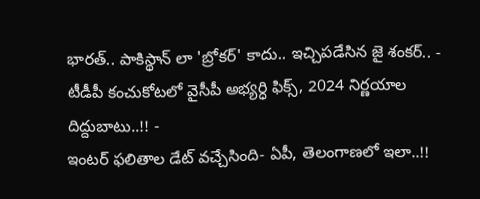భారత్.. పాకిస్థాన్ లా 'బ్రోకర్' కాదు.. ఇచ్చిపడేసిన జై శంకర్.. -
టీడీపీ కంచుకోటలో వైసీపీ అభ్యర్ధి ఫిక్స్, 2024 నిర్ణయాల దిద్దుబాటు..!! -
ఇంటర్ ఫలితాల డేట్ వచ్చేసింది- ఏపీ, తెలంగాణలో ఇలా..!!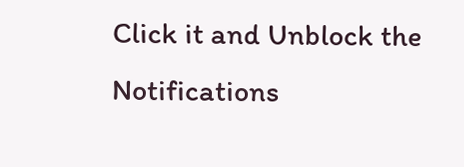Click it and Unblock the Notifications